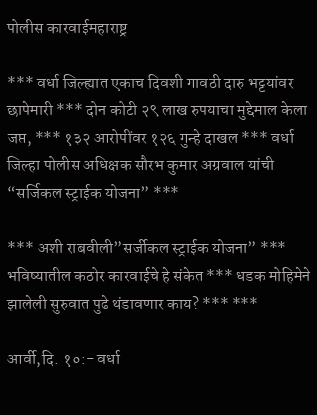पोलीस कारवाईमहाराष्ट्र

*** वर्धा जिल्ह्यात एकाच दिवशी गावठी दारु भट्टयांवर छापेमारी *** दोन कोटी २९ लाख रुपयाचा मुद्देमाल केला जप्त, *** १३२ आरोपींवर १२६ गुन्हे दाखल *** वर्धा जिल्हा पोलीस अधिक्षक सौरभ कुमार अग्रवाल यांची “सर्जिकल स्ट्राईक योजना” ***

*** अशी राबवीली”सर्जीकल स्ट्राईक योजना” *** भविष्यातील कठोर कारवाईचे हे संकेत *** धडक मोहिमेने झालेली सुरुवात पुढे थंडावणार काय? *** ***

आर्वी,दि. १०:- वर्धा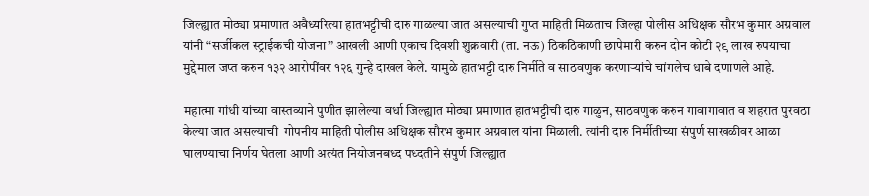जिल्ह्यात मोठ्या प्रमाणात अवैध्यरित्या हातभट्टीची दारु गाळल्या जात असल्याची गुप्त माहिती मिळताच जिल्हा पोलीस अधिक्षक सौरभ कुमार अग्रवाल यांनी “सर्जीकल स्ट्राईकची योजना” आखली आणी एकाच दिवशी शुक्रवारी (ता. नऊ) ठिकठिकाणी छापेमारी करुन दोन कोटी २९ लाख रुपयाचा मुद्देमाल जप्त करुन १३२ आरोपींवर १२६ गुन्हे दाखल केले. यामुळे हातभट्टी दारु निर्मीते व साठवणुक करणाऱ्यांचे चांगलेच धाबे दणाणले आहे.

महात्मा गांधी यांच्या वास्तव्याने पुणीत झालेल्या वर्धा जिल्ह्यात मोठ्या प्रमाणात हातभट्टीची दारु गाळुन, साठवणुक करुन गावागावात व शहरात पुरवठा केल्या जात असल्याची  गोपनीय माहिती पोलीस अधिक्षक सौरभ कुमार अग्रवाल यांना मिळाली. त्यांनी दारु निर्मीतीच्या संपुर्ण साखळीवर आळा घालण्याचा निर्णय घेतला आणी अत्यंत नियोजनबध्द पध्दतीने संपुर्ण जिल्ह्यात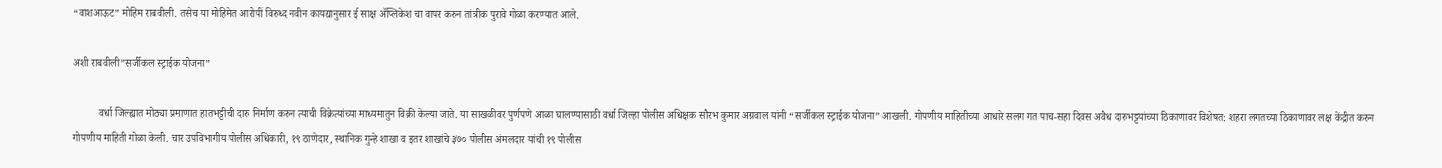“वाशआऊट” मोहिम राबवीली. तसेच या मोहिमेत आरोपीं विरुध्द नवीन कायद्यानुसार ई साक्ष ॲप्लिकेश चा वापर करुन तांत्रीक पुरावे गोळा करण्यात आले.

अशी राबवीली”सर्जीकल स्ट्राईक योजना”

          वर्धा जिल्ह्यात मोठ्या प्रमाणात हातभट्टीची दारु निर्माण करुन त्याची विक्रेत्यांच्या माध्यमातुन विक्री केल्या जाते. या साखळीवर पुर्णपणे आळा घालण्यासाठी वर्धा जिल्हा पोलीस अधिक्षक सौरभ कुमार अग्रवाल यांनी “सर्जीकल स्ट्राईक योजना” आखली. गोपणीय माहितीच्या आधारे सलग गत पाच-सहा दिवस अवैध दारुभट्टयांच्या ठिकाणावर विशेषत: शहरा लगतच्या ठिकाणावर लक्ष केंद्रीत करुन गोपणीय माहिती गोळा केली. चार उपविभागीय पोलीस अधिकारी, १९ ठाणेदार, स्थानिक गुन्हे शाखा व इतर शाखांचे ३७० पोलीस अंमलदार यांची १९ पोलीस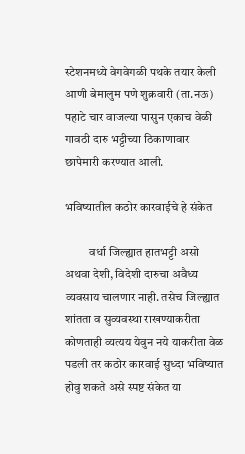स्टेशनमध्ये वेगवेगळी पथके तयार केली आणी बेमालुम पणे शुक्रवारी (ता.नऊ) पहाटे चार वाजल्या पासुन एकाच वेळी गावठी दारु भट्टीच्या ठिकाणावार छापेमारी करण्यात आली.

भविष्यातील कठोर कारवाईचे हे संकेत

          वर्धा जिल्ह्यात हातभट्टी असो अथवा देशी, विदेशी दारुचा अवैध्य व्यवसाय चालणार नाही. तसेच जिल्ह्यात शांतता व सुव्यवस्था राखण्याकरीता कोणताही व्यत्यय येवुन नये याकरीता वेळ पडली तर कठोर कारवाई सुध्दा भविष्यात होवु शकते असे स्पष्ट संकेत या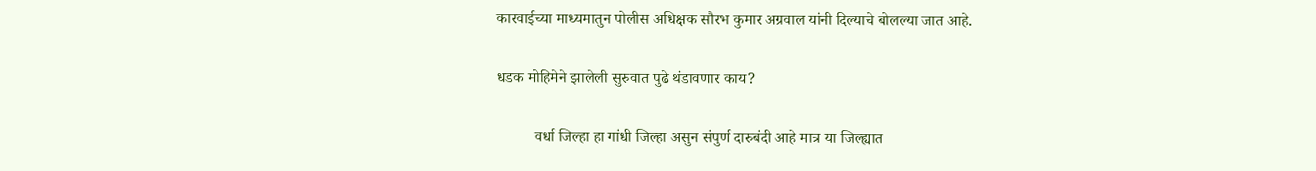कारवाईच्या माध्यमातुन पोलीस अधिक्षक सौरभ कुमार अग्रवाल यांनी दिल्याचे बोलल्या जात आहे.

धडक मोहिमेने झालेली सुरुवात पुढे थंडावणार काय?

          वर्धा जिल्हा हा गांधी जिल्हा असुन संपुर्ण दारुबंदी आहे मात्र या जिल्ह्यात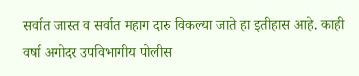सर्वात जास्त व सर्वात महाग दारु विकल्या जाते हा इतीहास आहे. काही वर्षा अगोदर उपविभागीय पोलीस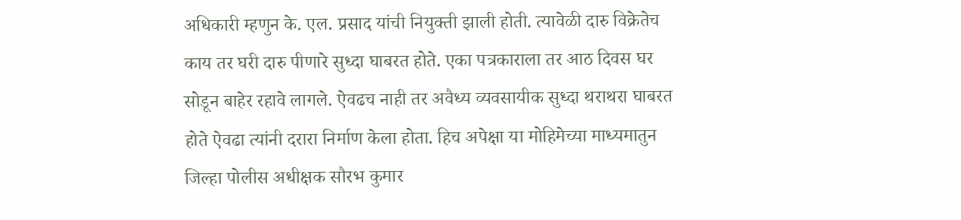अधिकारी म्हणुन के. एल. प्रसाद यांची नियुक्ती झाली होती. त्यावेळी दारु विक्रेतेच काय तर घरी दारु पीणारे सुध्दा घाबरत होते. एका पत्रकाराला तर आठ दिवस घर सोडून बाहेर रहावे लागले. ऐवढच नाही तर अवैध्य व्यवसायीक सुध्दा थराथरा घाबरत होते ऐवढा त्यांनी दरारा निर्माण केला होता. हिच अपेक्षा या मोहिमेच्या माध्यमातुन जिल्हा पोलीस अधीक्षक सौरभ कुमार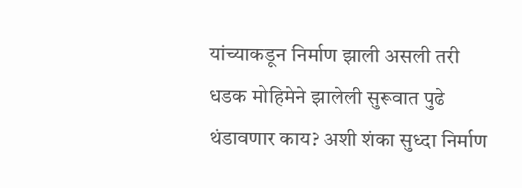यांच्याकडून निर्माण झाली असली तरी धडक मोहिमेने झालेली सुरूवात पुढे थंडावणार काय? अशी शंका सुध्दा निर्माण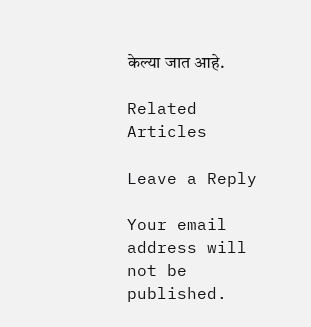केल्या जात आहे.

Related Articles

Leave a Reply

Your email address will not be published.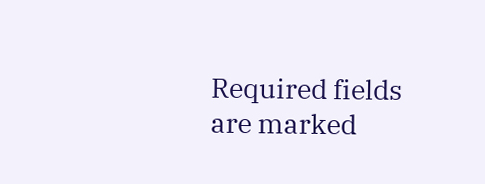Required fields are marked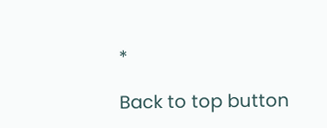*

Back to top button